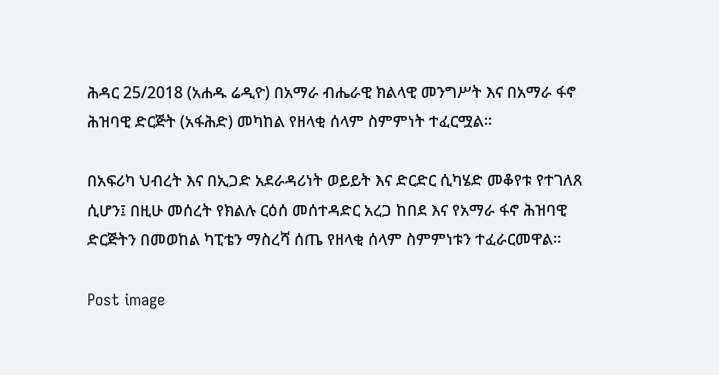ሕዳር 25/2018 (አሐዱ ሬዲዮ) በአማራ ብሔራዊ ክልላዊ መንግሥት እና በአማራ ፋኖ ሕዝባዊ ድርጅት (አፋሕድ) መካከል የዘላቂ ሰላም ስምምነት ተፈርሟል፡፡

በአፍሪካ ህብረት እና በኢጋድ አደራዳሪነት ወይይት እና ድርድር ሲካሄድ መቆየቱ የተገለጸ ሲሆን፤ በዚሁ መሰረት የክልሉ ርዕሰ መሰተዳድር አረጋ ከበደ እና የአማራ ፋኖ ሕዝባዊ ድርጅትን በመወከል ካፒቴን ማስረሻ ሰጤ የዘላቂ ሰላም ስምምነቱን ተፈራርመዋል፡፡

Post image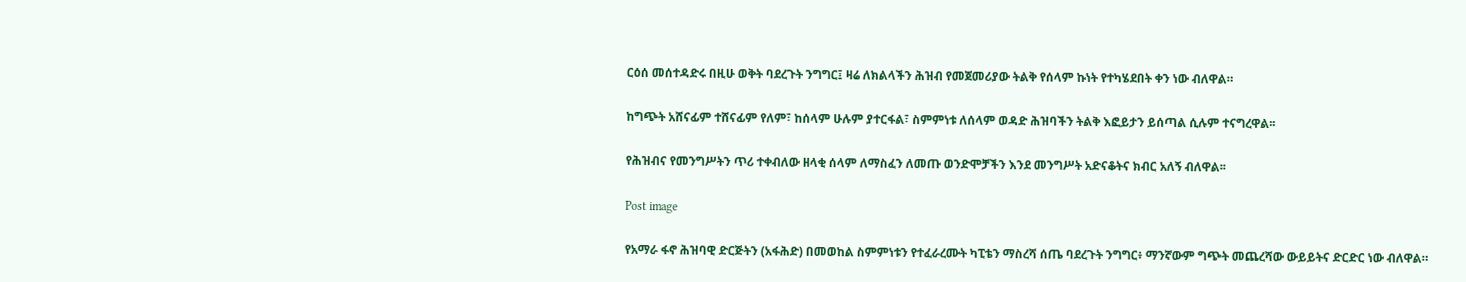ርዕሰ መሰተዳድሩ በዚሁ ወቅት ባደረጉት ንግግር፤ ዛሬ ለክልላችን ሕዝብ የመጀመሪያው ትልቅ የሰላም ኩነት የተካሄደበት ቀን ነው ብለዋል።

ከግጭት አሸናፊም ተሸናፊም የለም፣ ከሰላም ሁሉም ያተርፋል፣ ስምምነቱ ለሰላም ወዳድ ሕዝባችን ትልቅ እፎይታን ይሰጣል ሲሉም ተናግረዋል፡፡

የሕዝብና የመንግሥትን ጥሪ ተቀብለው ዘላቂ ሰላም ለማስፈን ለመጡ ወንድሞቻችን እንደ መንግሥት አድናቆትና ክብር አለኝ ብለዋል፡፡

Post image

የአማራ ፋኖ ሕዝባዊ ድርጅትን (አፋሕድ) በመወከል ስምምነቱን የተፈራረሙት ካፒቴን ማስረሻ ሰጤ ባደረጉት ንግግር፥ ማንኛውም ግጭት መጨረሻው ውይይትና ድርድር ነው ብለዋል።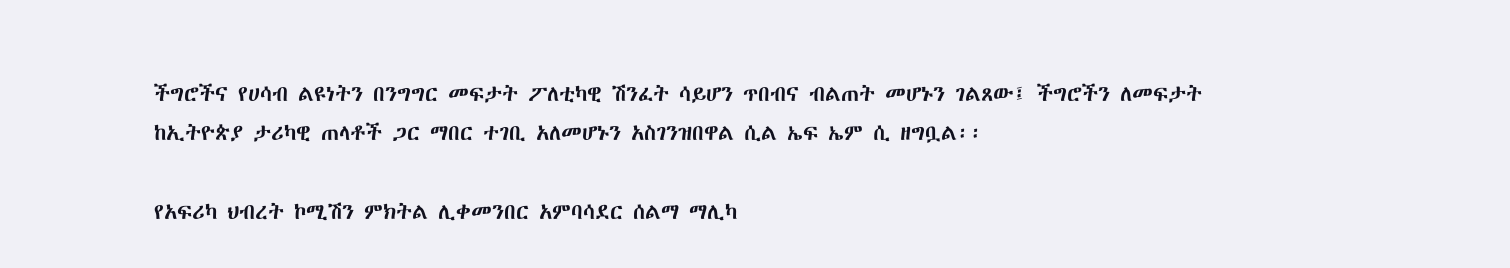ችግሮችና የሀሳብ ልዩነትን በንግግር መፍታት ፖለቲካዊ ሽንፈት ሳይሆን ጥበብና ብልጠት መሆኑን ገልጸው፤ ችግሮችን ለመፍታት ከኢትዮጵያ ታሪካዊ ጠላቶች ጋር ማበር ተገቢ አለመሆኑን አስገንዝበዋል ሲል ኤፍ ኤም ሲ ዘግቧል፡፡

የአፍሪካ ህብረት ኮሚሽን ምክትል ሊቀመንበር አምባሳደር ሰልማ ማሊካ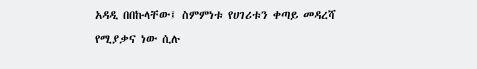አዳዲ በበኩላቸው፤ ስምምነቱ የሀገሪቱን ቀጣይ መዳረሻ የሚያቃና ነው ሲሉ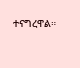ተናግረዋል።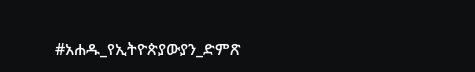#አሐዱ_የኢትዮጵያውያን_ድምጽ